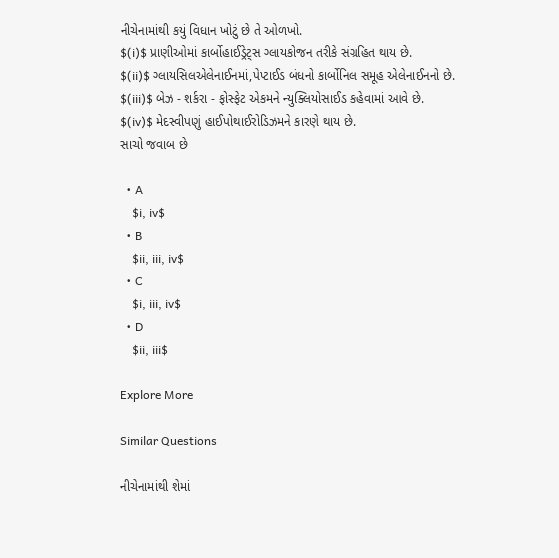નીચેનામાંથી કયું વિધાન ખોટું છે તે ઓળખો.
$(i)$ પ્રાણીઓમાં કાર્બોહાઈડ્રેટ્સ ગ્લાયકોજન તરીકે સંગ્રહિત થાય છે.
$(ii)$ ગ્લાયસિલએલેનાઈનમાં,પેપ્ટાઈડ બંધનો કાર્બોનિલ સમૂહ એલેનાઈનનો છે.
$(iii)$ બેઝ - શર્કરા - ફોસ્ફેટ એકમને ન્યુક્લિયોસાઈડ કહેવામાં આવે છે.
$(iv)$ મેદસ્વીપણું હાઈપોથાઈરોડિઝમને કારણે થાય છે.
સાચો જવાબ છે

  • A
    $i, iv$
  • B
    $ii, iii, iv$
  • C
    $i, iii, iv$
  • D
    $ii, iii$

Explore More

Similar Questions

નીચેનામાંથી શેમાં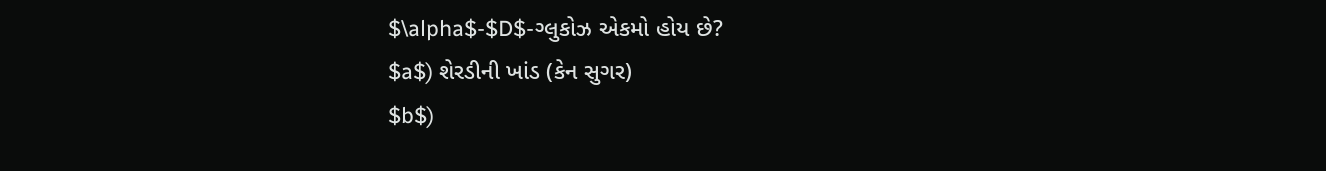$\alpha$-$D$-ગ્લુકોઝ એકમો હોય છે?
$a$) શેરડીની ખાંડ (કેન સુગર)
$b$)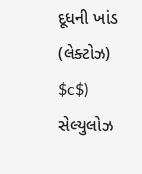દૂધની ખાંડ (લેક્ટોઝ)
$c$) સેલ્યુલોઝ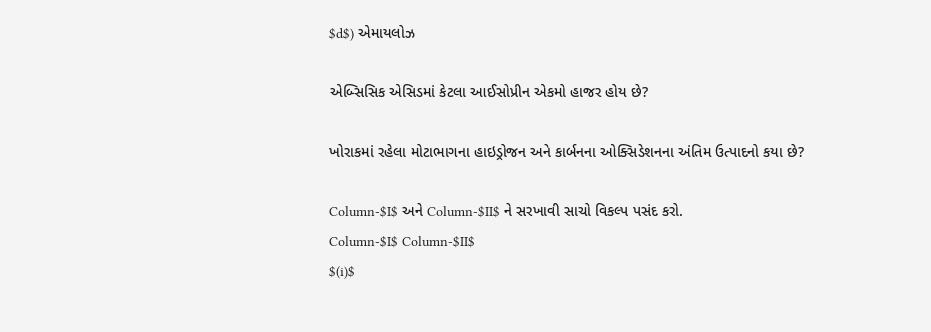$d$) એમાયલોઝ

એબ્સિસિક એસિડમાં કેટલા આઈસોપ્રીન એકમો હાજર હોય છે?

ખોરાકમાં રહેલા મોટાભાગના હાઇડ્રોજન અને કાર્બનના ઓક્સિડેશનના અંતિમ ઉત્પાદનો કયા છે?

Column-$I$ અને Column-$II$ ને સરખાવી સાચો વિકલ્પ પસંદ કરો.
Column-$I$ Column-$II$
$(i)$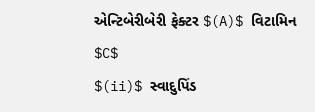એન્ટિબેરીબેરી ફેક્ટર $(A)$ વિટામિન $C$
$(ii)$ સ્વાદુપિંડ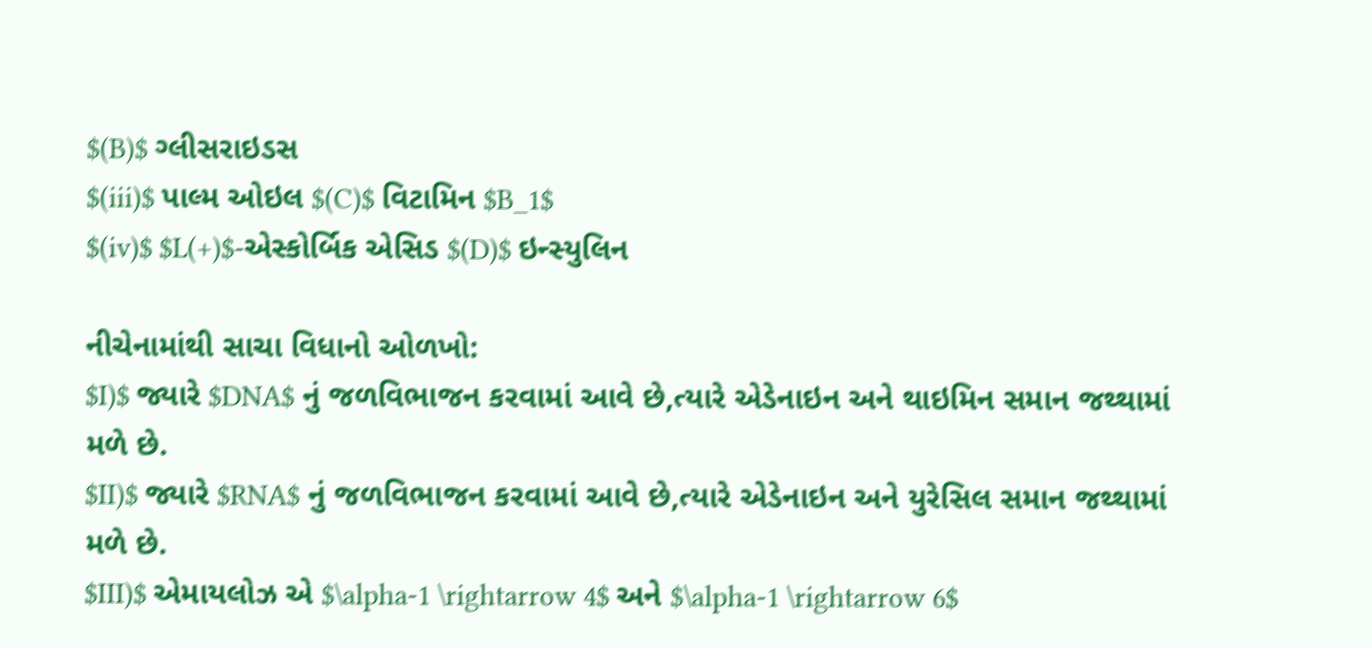$(B)$ ગ્લીસરાઇડસ
$(iii)$ પાલ્મ ઓઇલ $(C)$ વિટામિન $B_1$
$(iv)$ $L(+)$-એસ્કોર્બિક એસિડ $(D)$ ઇન્સ્યુલિન

નીચેનામાંથી સાચા વિધાનો ઓળખો:
$I)$ જ્યારે $DNA$ નું જળવિભાજન કરવામાં આવે છે,ત્યારે એડેનાઇન અને થાઇમિન સમાન જથ્થામાં મળે છે.
$II)$ જ્યારે $RNA$ નું જળવિભાજન કરવામાં આવે છે,ત્યારે એડેનાઇન અને યુરેસિલ સમાન જથ્થામાં મળે છે.
$III)$ એમાયલોઝ એ $\alpha-1 \rightarrow 4$ અને $\alpha-1 \rightarrow 6$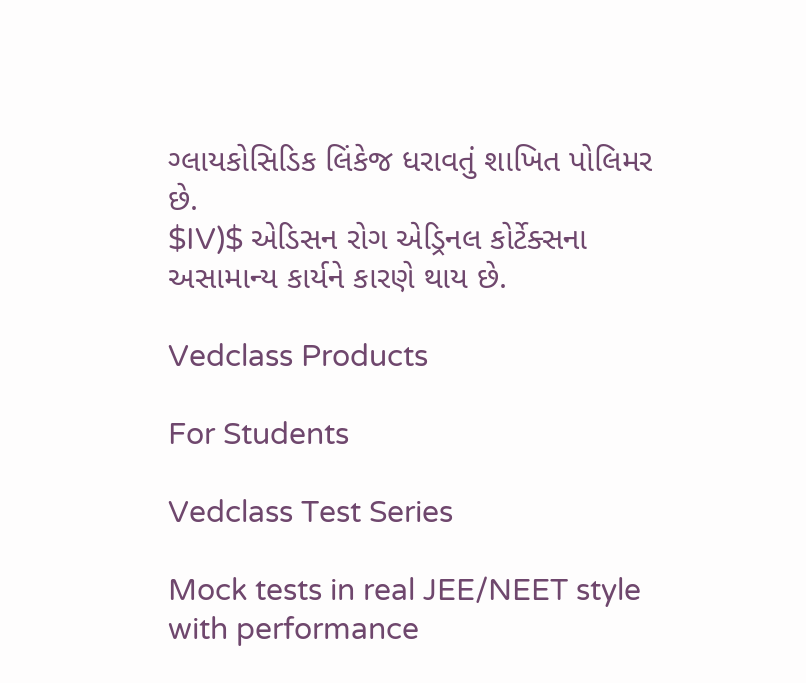ગ્લાયકોસિડિક લિંકેજ ધરાવતું શાખિત પોલિમર છે.
$IV)$ એડિસન રોગ એડ્રિનલ કોર્ટેક્સના અસામાન્ય કાર્યને કારણે થાય છે.

Vedclass Products

For Students

Vedclass Test Series

Mock tests in real JEE/NEET style with performance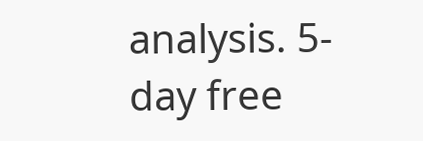analysis. 5-day free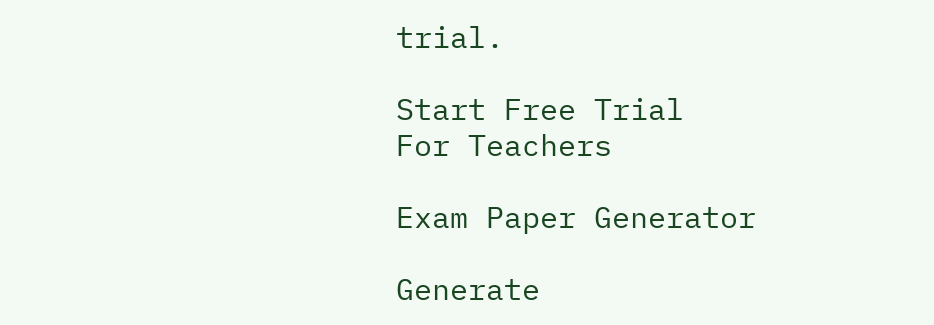trial.

Start Free Trial
For Teachers

Exam Paper Generator

Generate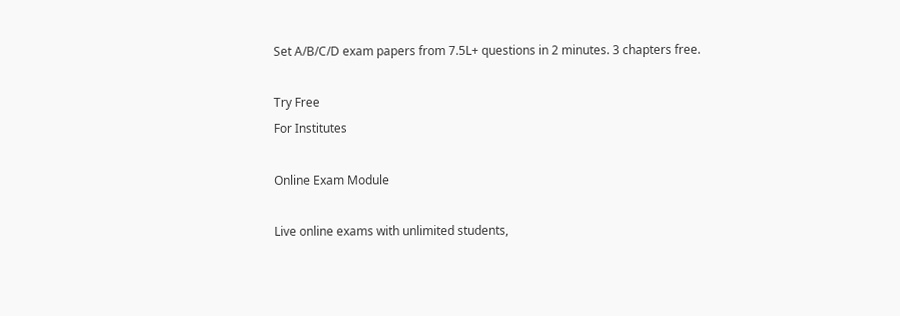Set A/B/C/D exam papers from 7.5L+ questions in 2 minutes. 3 chapters free.

Try Free
For Institutes

Online Exam Module

Live online exams with unlimited students,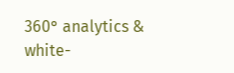360° analytics & white-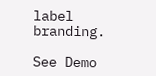label branding.

See Demo